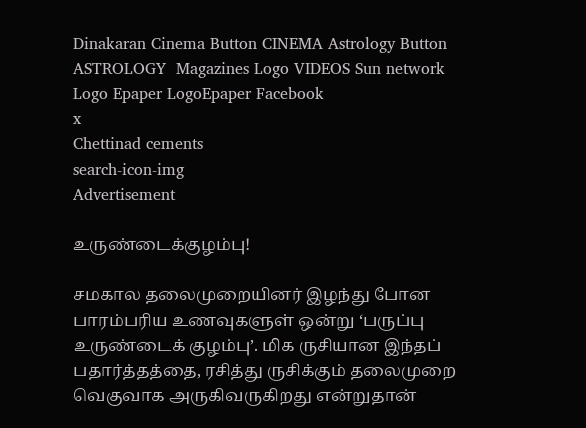Dinakaran Cinema Button CINEMA Astrology Button ASTROLOGY  Magazines Logo VIDEOS Sun network Logo Epaper LogoEpaper Facebook
x
Chettinad cements
search-icon-img
Advertisement

உருண்டைக்குழம்பு!

சமகால தலைமுறையினர் இழந்து போன பாரம்பரிய உணவுகளுள் ஒன்று ‘பருப்பு உருண்டைக் குழம்பு’. மிக ருசியான இந்தப் பதார்த்தத்தை, ரசித்து ருசிக்கும் தலைமுறை வெகுவாக அருகிவருகிறது என்றுதான்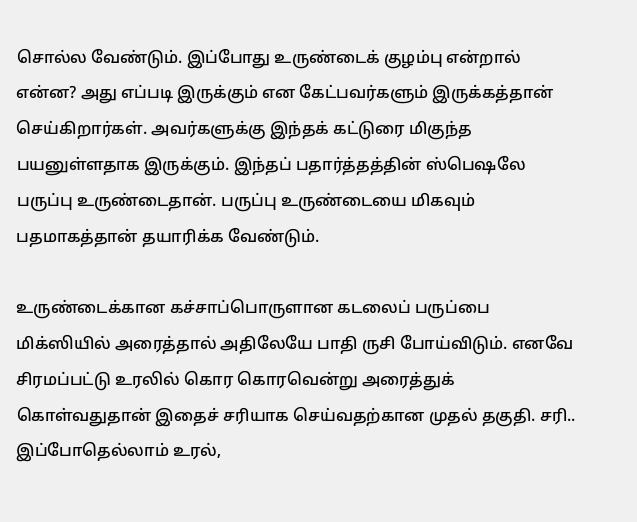சொல்ல வேண்டும். இப்போது உருண்டைக் குழம்பு என்றால் என்ன? அது எப்படி இருக்கும் என கேட்பவர்களும் இருக்கத்தான் செய்கிறார்கள். அவர்களுக்கு இந்தக் கட்டுரை மிகுந்த பயனுள்ளதாக இருக்கும். இந்தப் பதார்த்தத்தின் ஸ்பெஷலே பருப்பு உருண்டைதான். பருப்பு உருண்டையை மிகவும் பதமாகத்தான் தயாரிக்க வேண்டும்.

உருண்டைக்கான கச்சாப்பொருளான கடலைப் பருப்பை மிக்ஸியில் அரைத்தால் அதிலேயே பாதி ருசி போய்விடும். எனவே சிரமப்பட்டு உரலில் கொர கொரவென்று அரைத்துக் கொள்வதுதான் இதைச் சரியாக செய்வதற்கான முதல் தகுதி. சரி.. இப்போதெல்லாம் உரல்,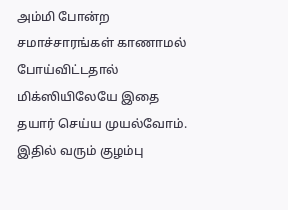அம்மி போன்ற சமாச்சாரங்கள் காணாமல் போய்விட்டதால் மிக்ஸியிலேயே இதை தயார் செய்ய முயல்வோம். இதில் வரும் குழம்பு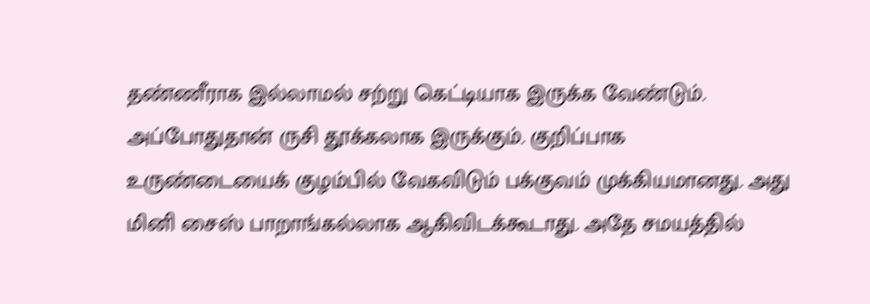தண்ணீராக இல்லாமல் சற்று கெட்டியாக இருக்க வேண்டும். அப்போதுதான் ருசி தூக்கலாக இருக்கும். குறிப்பாக உருண்டையைக் குழம்பில் வேகவிடும் பக்குவம் முக்கியமானது. அது மினி சைஸ் பாறாங்கல்லாக ஆகிவிடக்கூடாது. அதே சமயத்தில்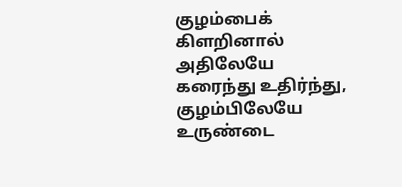குழம்பைக் கிளறினால் அதிலேயே கரைந்து உதிர்ந்து, குழம்பிலேயே உருண்டை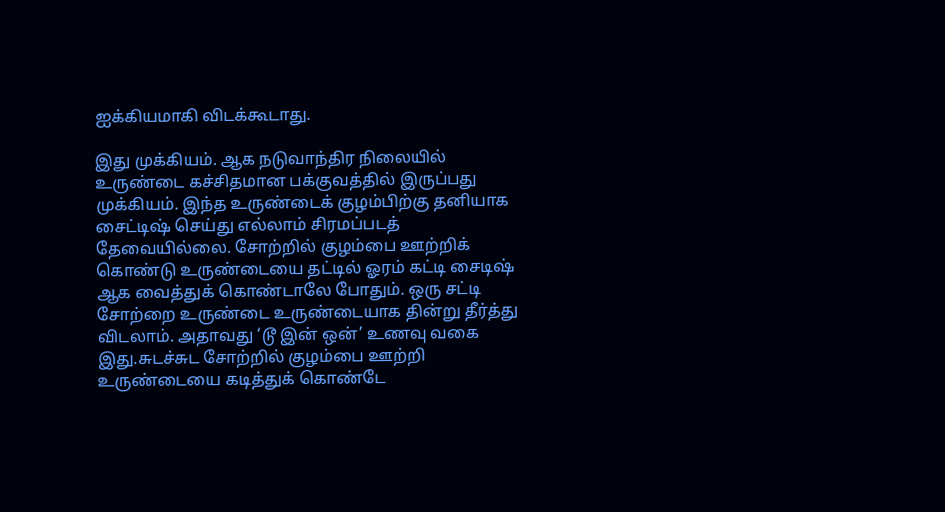ஐக்கியமாகி விடக்கூடாது.

இது முக்கியம். ஆக நடுவாந்திர நிலையில் உருண்டை கச்சிதமான பக்குவத்தில் இருப்பது முக்கியம். இந்த உருண்டைக் குழம்பிற்கு தனியாக சைட்டிஷ் செய்து எல்லாம் சிரமப்படத் தேவையில்லை. சோற்றில் குழம்பை ஊற்றிக் கொண்டு உருண்டையை தட்டில் ஓரம் கட்டி சைடிஷ் ஆக வைத்துக் கொண்டாலே போதும். ஒரு சட்டி சோற்றை உருண்டை உருண்டையாக தின்று தீர்த்து விடலாம். அதாவது ‘டூ இன் ஒன்’ உணவு வகை இது.சுடச்சுட சோற்றில் குழம்பை ஊற்றி உருண்டையை கடித்துக் கொண்டே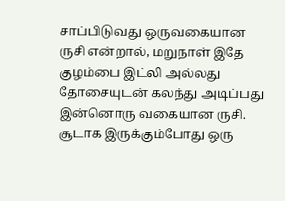சாப்பிடுவது ஒருவகையான ருசி என்றால், மறுநாள் இதே குழம்பை இட்லி அல்லது தோசையுடன் கலந்து அடிப்பது இன்னொரு வகையான ருசி. சூடாக இருக்கும்போது ஒரு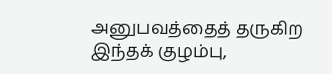அனுபவத்தைத் தருகிற இந்தக் குழம்பு,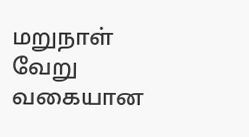மறுநாள் வேறு வகையான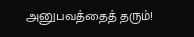அனுபவத்தைத் தரும்!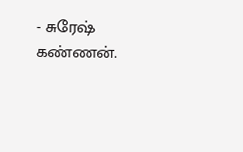- சுரேஷ் கண்ணன்.